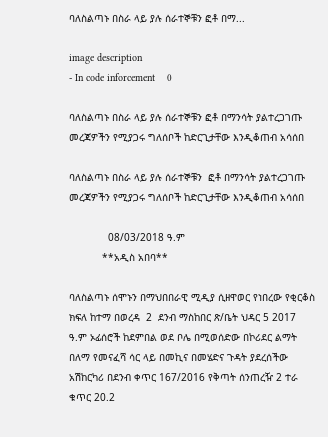ባለስልጣኑ በስራ ላይ ያሉ ሰራተኞቹን ፎቶ በማ...

image description
- In code inforcement    0

ባለስልጣኑ በስራ ላይ ያሉ ሰራተኞቹን ፎቶ በማንሳት ያልተረጋገጡ መረጃዎችን የሚያጋሩ ግለሰቦች ከድርጊታቸው እንዲቆጠብ አሳሰበ

ባለስልጣኑ በስራ ላይ ያሉ ሰራተኞቹን  ፎቶ በማንሳት ያልተረጋገጡ መረጃዎችን የሚያጋሩ ግለሰቦች ከድርጊታቸው እንዲቆጠብ አሳሰበ

             08/03/2018 ዓ.ም
           **አዲስ አበባ**

ባለስልጣኑ ሰሞኑን በማህበበራዊ ሚዲያ ሲዘዋወር የነበረው የቂርቆስ ክፍለ ከተማ በወረዳ  2  ደንብ ማስከበር ጽ/ቤት ህዳር 5 2017 ዓ.ም ኦፊሰሮች ከደምበል ወደ ቦሌ በሚወሰድው በኮሪደር ልማት በለማ የመናፈሻ ሳር ላይ በመኪና በመሄድና ጉዳት ያደረሰችው አሽከርካሪ በደንብ ቀጥር 167/2016 የቅጣት ሰንጠረዥ 2 ተራ ቁጥር 20.2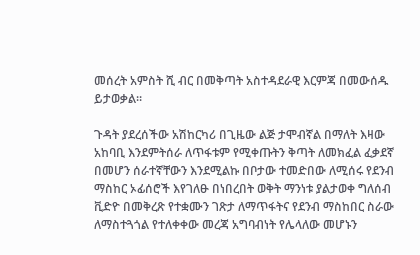መሰረት አምስት ሺ ብር በመቅጣት አስተዳደራዊ እርምጃ በመውሰዱ ይታወቃል።

ጉዳት ያደረሰችው አሽከርካሪ በጊዜው ልጅ ታሞብኛል በማለት እዛው አከባቢ እንደምትሰራ ለጥፋቱም የሚቀጡትን ቅጣት ለመክፈል ፈቃደኛ በመሆን ሰራተኛቸውን እንደሚልኩ በቦታው ተመድበው ለሚሰሩ የደንብ ማስከር ኦፊሰሮች እየገለፁ በነበረበት ወቅት ማንነቱ ያልታወቀ ግለሰብ ቪድዮ በመቅረጽ የተቋሙን ገጽታ ለማጥፋትና የደንብ ማስከበር ስራው ለማስተጓጎል የተለቀቀው መረጃ አግባብነት የሌላለው መሆኑን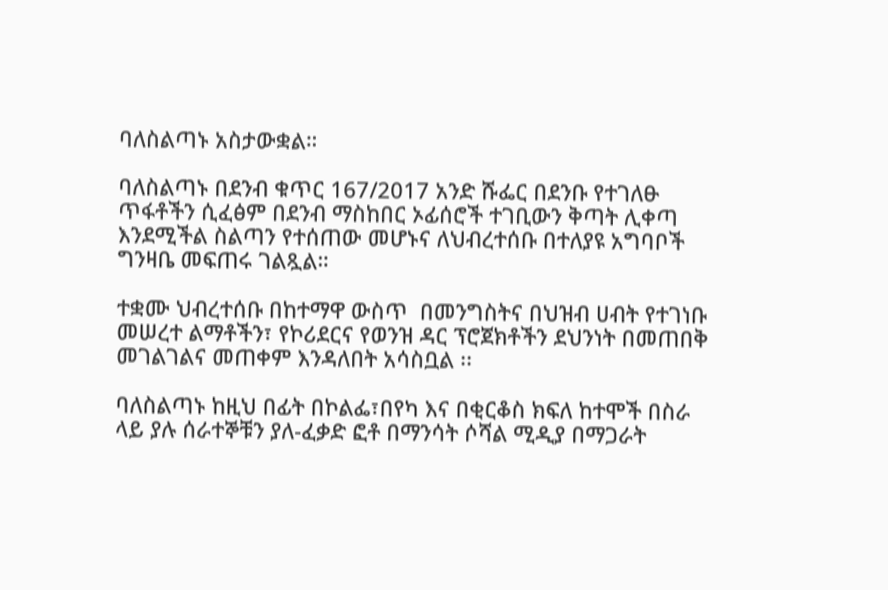ባለስልጣኑ አስታውቋል።

ባለስልጣኑ በደንብ ቁጥር 167/2017 አንድ ሹፌር በደንቡ የተገለፁ ጥፋቶችን ሲፈፅም በደንብ ማስከበር ኦፊሰሮች ተገቢውን ቅጣት ሊቀጣ እንደሚችል ስልጣን የተሰጠው መሆኑና ለህብረተሰቡ በተለያዩ አግባቦች ግንዛቤ መፍጠሩ ገልጿል።

ተቋሙ ህብረተሰቡ በከተማዋ ውስጥ  በመንግስትና በህዝብ ሀብት የተገነቡ መሠረተ ልማቶችን፣ የኮሪደርና የወንዝ ዳር ፕሮጀክቶችን ደህንነት በመጠበቅ መገልገልና መጠቀም እንዳለበት አሳስቧል ፡፡

ባለስልጣኑ ከዚህ በፊት በኮልፌ፣በየካ እና በቂርቆስ ክፍለ ከተሞች በስራ ላይ ያሉ ሰራተኞቹን ያለ-ፈቃድ ፎቶ በማንሳት ሶሻል ሚዲያ በማጋራት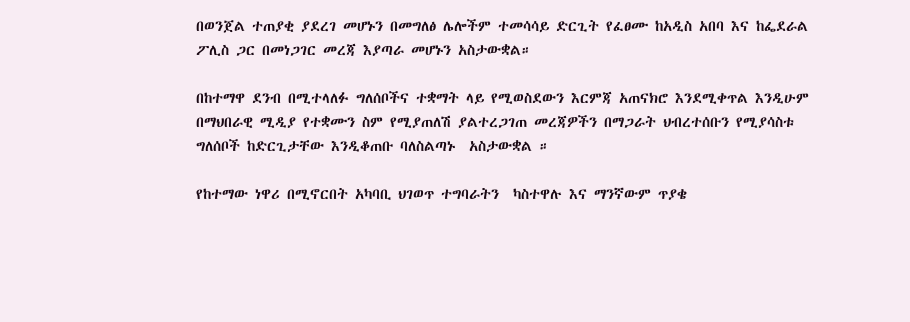በወንጀል ተጠያቂ ያደረገ መሆኑን በመግለፅ ሌሎችም ተመሳሳይ ድርጊት የፈፀሙ ከአዲስ አበባ እና ከፌደራል ፖሊስ ጋር በመነጋገር መረጃ እያጣራ መሆኑን አስታውቋል።

በከተማዋ ደንብ በሚተላለፉ ግለሰቦችና ተቋማት ላይ የሚወስደውን እርምጃ አጠናክሮ እንደሚቀጥል እንዲሁም በማህበራዊ ሚዲያ የተቋሙን ስም የሚያጠለሽ ያልተረጋገጠ መረጃዎችን በማጋራት ህብረተሰቡን የሚያሳስቱ ግለሰቦች ከድርጊታቸው እንዲቆጠቡ ባለስልጣኑ  አስታውቋል ።

የከተማው ነዋሪ በሚኖርበት አካባቢ ህገወጥ ተግባራትን  ካስተዋሉ እና ማንኛውም ጥያቄ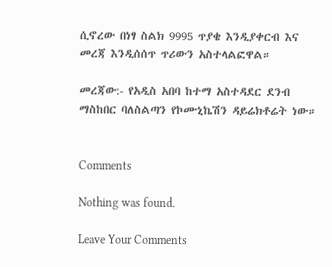ሲኖረው በነፃ ስልክ 9995 ጥያቄ እንዲያቀርብ እና መረጃ እንዲሰሰጥ ጥሪውን አስተላልፎዋል።

መረጃው:- የአዲስ አበባ ከተማ አስተዳደር ደንብ ማስከበር ባለስልጣን የኮሙኒኬሽን ዳይሬክቶሬት ነው።


Comments

Nothing was found.

Leave Your Comments